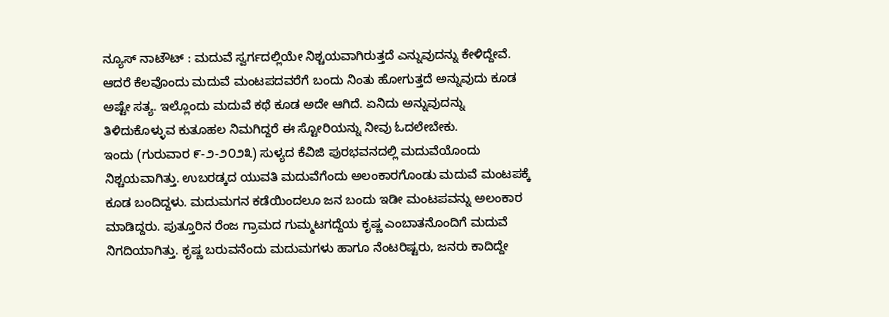ನ್ಯೂಸ್ ನಾಟೌಟ್ : ಮದುವೆ ಸ್ವರ್ಗದಲ್ಲಿಯೇ ನಿಶ್ಚಯವಾಗಿರುತ್ತದೆ ಎನ್ನುವುದನ್ನು ಕೇಳಿದ್ದೇವೆ. ಆದರೆ ಕೆಲವೊಂದು ಮದುವೆ ಮಂಟಪದವರೆಗೆ ಬಂದು ನಿಂತು ಹೋಗುತ್ತದೆ ಅನ್ನುವುದು ಕೂಡ ಅಷ್ಟೇ ಸತ್ಯ. ಇಲ್ಲೊಂದು ಮದುವೆ ಕಥೆ ಕೂಡ ಅದೇ ಆಗಿದೆ. ಏನಿದು ಅನ್ನುವುದನ್ನು ತಿಳಿದುಕೊಳ್ಳುವ ಕುತೂಹಲ ನಿಮಗಿದ್ದರೆ ಈ ಸ್ಟೋರಿಯನ್ನು ನೀವು ಓದಲೇಬೇಕು.
ಇಂದು (ಗುರುವಾರ ೯-೨-೨೦೨೩) ಸುಳ್ಯದ ಕೆವಿಜಿ ಪುರಭವನದಲ್ಲಿ ಮದುವೆಯೊಂದು ನಿಶ್ಚಯವಾಗಿತ್ತು. ಉಬರಡ್ಕದ ಯುವತಿ ಮದುವೆಗೆಂದು ಅಲಂಕಾರಗೊಂಡು ಮದುವೆ ಮಂಟಪಕ್ಕೆ ಕೂಡ ಬಂದಿದ್ದಳು. ಮದುಮಗನ ಕಡೆಯಿಂದಲೂ ಜನ ಬಂದು ಇಡೀ ಮಂಟಪವನ್ನು ಅಲಂಕಾರ ಮಾಡಿದ್ದರು. ಪುತ್ತೂರಿನ ರೆಂಜ ಗ್ರಾಮದ ಗುಮ್ಮಟಗದ್ದೆಯ ಕೃಷ್ಣ ಎಂಬಾತನೊಂದಿಗೆ ಮದುವೆ ನಿಗದಿಯಾಗಿತ್ತು. ಕೃಷ್ಣ ಬರುವನೆಂದು ಮದುಮಗಳು ಹಾಗೂ ನೆಂಟರಿಷ್ಟರು, ಜನರು ಕಾದಿದ್ದೇ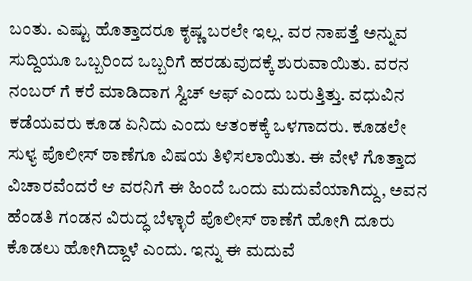ಬಂತು. ಎಷ್ಟು ಹೊತ್ತಾದರೂ ಕೃಷ್ಣ ಬರಲೇ ಇಲ್ಲ. ವರ ನಾಪತ್ತೆ ಅನ್ನುವ ಸುದ್ದಿಯೂ ಒಬ್ಬರಿಂದ ಒಬ್ಬರಿಗೆ ಹರಡುವುದಕ್ಕೆ ಶುರುವಾಯಿತು. ವರನ ನಂಬರ್ ಗೆ ಕರೆ ಮಾಡಿದಾಗ ಸ್ವಿಚ್ ಆಫ್ ಎಂದು ಬರುತ್ತಿತ್ತು. ವಧುವಿನ ಕಡೆಯವರು ಕೂಡ ಏನಿದು ಎಂದು ಆತಂಕಕ್ಕೆ ಒಳಗಾದರು. ಕೂಡಲೇ ಸುಳ್ಯ ಪೊಲೀಸ್ ಠಾಣೆಗೂ ವಿಷಯ ತಿಳಿಸಲಾಯಿತು. ಈ ವೇಳೆ ಗೊತ್ತಾದ ವಿಚಾರವೆಂದರೆ ಆ ವರನಿಗೆ ಈ ಹಿಂದೆ ಒಂದು ಮದುವೆಯಾಗಿದ್ದು, ಅವನ ಹೆಂಡತಿ ಗಂಡನ ವಿರುದ್ಧ ಬೆಳ್ಳಾರೆ ಪೊಲೀಸ್ ಠಾಣೆಗೆ ಹೋಗಿ ದೂರು ಕೊಡಲು ಹೋಗಿದ್ದಾಳೆ ಎಂದು. ಇನ್ನು ಈ ಮದುವೆ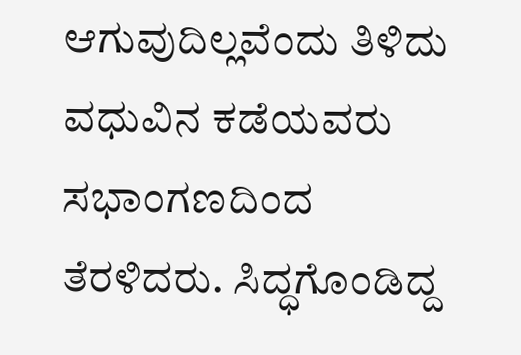ಆಗುವುದಿಲ್ಲವೆಂದು ತಿಳಿದು ವಧುವಿನ ಕಡೆಯವರು ಸಭಾಂಗಣದಿಂದ ತೆರಳಿದರು. ಸಿದ್ಧಗೊಂಡಿದ್ದ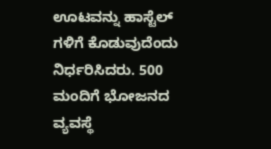ಊಟವನ್ನು ಹಾಸ್ಟೆಲ್ ಗಳಿಗೆ ಕೊಡುವುದೆಂದು ನಿರ್ಧರಿಸಿದರು. 500 ಮಂದಿಗೆ ಭೋಜನದ ವ್ಯವಸ್ಥೆ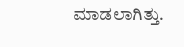ಮಾಡಲಾಗಿತ್ತು.